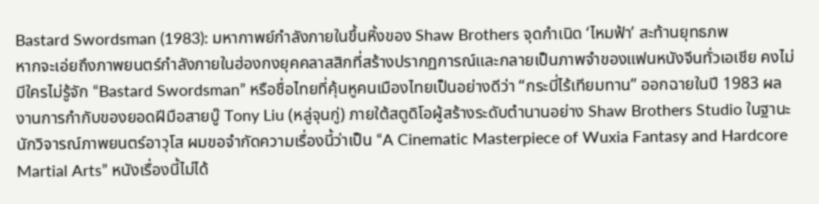Bastard Swordsman (1983): มหากาพย์กำลังภายในขึ้นหิ้งของ Shaw Brothers จุดกำเนิด ‘ไหมฟ้า’ สะท้านยุทธภพ
หากจะเอ่ยถึงภาพยนตร์กำลังภายในฮ่องกงยุคคลาสสิกที่สร้างปรากฏการณ์และกลายเป็นภาพจำของแฟนหนังจีนทั่วเอเชีย คงไม่มีใครไม่รู้จัก “Bastard Swordsman” หรือชื่อไทยที่คุ้นหูคนเมืองไทยเป็นอย่างดีว่า “กระบี่ไร้เทียมทาน” ออกฉายในปี 1983 ผลงานการกำกับของยอดฝีมือสายบู๊ Tony Liu (หลู่จุนกู่) ภายใต้สตูดิโอผู้สร้างระดับตำนานอย่าง Shaw Brothers Studio ในฐานะนักวิจารณ์ภาพยนตร์อาวุโส ผมขอจำกัดความเรื่องนี้ว่าเป็น “A Cinematic Masterpiece of Wuxia Fantasy and Hardcore Martial Arts” หนังเรื่องนี้ไม่ได้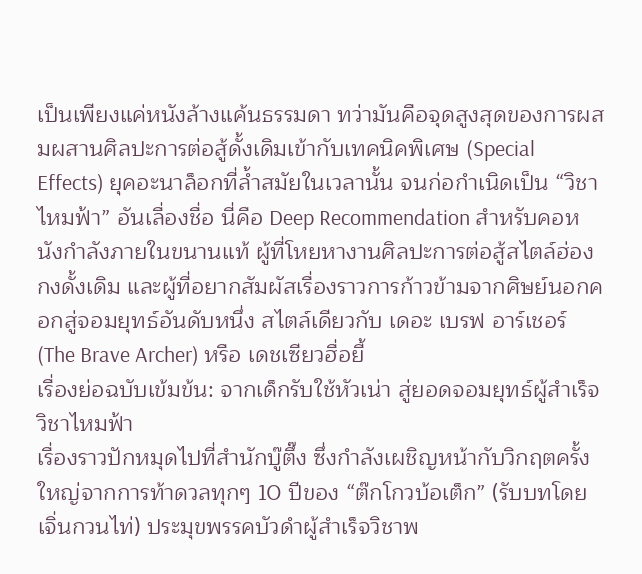เป็นเพียงแค่หนังล้างแค้นธรรมดา ทว่ามันคือจุดสูงสุดของการผสมผสานศิลปะการต่อสู้ดั้งเดิมเข้ากับเทคนิคพิเศษ (Special Effects) ยุคอะนาล็อกที่ล้ำสมัยในเวลานั้น จนก่อกำเนิดเป็น “วิชาไหมฟ้า” อันเลื่องชื่อ นี่คือ Deep Recommendation สำหรับคอหนังกำลังภายในขนานแท้ ผู้ที่โหยหางานศิลปะการต่อสู้สไตล์ฮ่องกงดั้งเดิม และผู้ที่อยากสัมผัสเรื่องราวการก้าวข้ามจากศิษย์นอกคอกสู่จอมยุทธ์อันดับหนึ่ง สไตล์เดียวกับ เดอะ เบรฟ อาร์เชอร์ (The Brave Archer) หรือ เดชเซียวฮื่อยี้
เรื่องย่อฉบับเข้มข้น: จากเด็กรับใช้หัวเน่า สู่ยอดจอมยุทธ์ผู้สำเร็จวิชาไหมฟ้า
เรื่องราวปักหมุดไปที่สำนักบู๊ตึ๊ง ซึ่งกำลังเผชิญหน้ากับวิกฤตครั้งใหญ่จากการท้าดวลทุกๆ 10 ปีของ “ต๊กโกวบ้อเต็ก” (รับบทโดย เจิ่นกวนไท่) ประมุขพรรคบัวดำผู้สำเร็จวิชาพ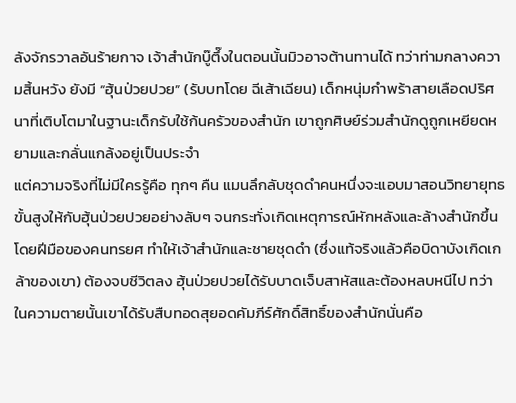ลังจักรวาลอันร้ายกาจ เจ้าสำนักบู๊ตึ๊งในตอนนั้นมิวอาจต้านทานได้ ทว่าท่ามกลางความสิ้นหวัง ยังมี “ฮุ้นป่วยปวย” (รับบทโดย ฉีเส้าเฉียน) เด็กหนุ่มกำพร้าสายเลือดปริศนาที่เติบโตมาในฐานะเด็กรับใช้ก้นครัวของสำนัก เขาถูกศิษย์ร่วมสำนักดูถูกเหยียดหยามและกลั่นแกล้งอยู่เป็นประจำ
แต่ความจริงที่ไม่มีใครรู้คือ ทุกๆ คืน แมนลึกลับชุดดำคนหนึ่งจะแอบมาสอนวิทยายุทธขั้นสูงให้กับฮุ้นป่วยปวยอย่างลับๆ จนกระทั่งเกิดเหตุการณ์หักหลังและล้างสำนักขึ้นโดยฝีมือของคนทรยศ ทำให้เจ้าสำนักและชายชุดดำ (ซึ่งแท้จริงแล้วคือบิดาบังเกิดเกล้าของเขา) ต้องจบชีวิตลง ฮุ้นป่วยปวยได้รับบาดเจ็บสาหัสและต้องหลบหนีไป ทว่าในความตายนั้นเขาได้รับสืบทอดสุยอดคัมภีร์ศักดิ์สิทธิ์ของสำนักนั่นคือ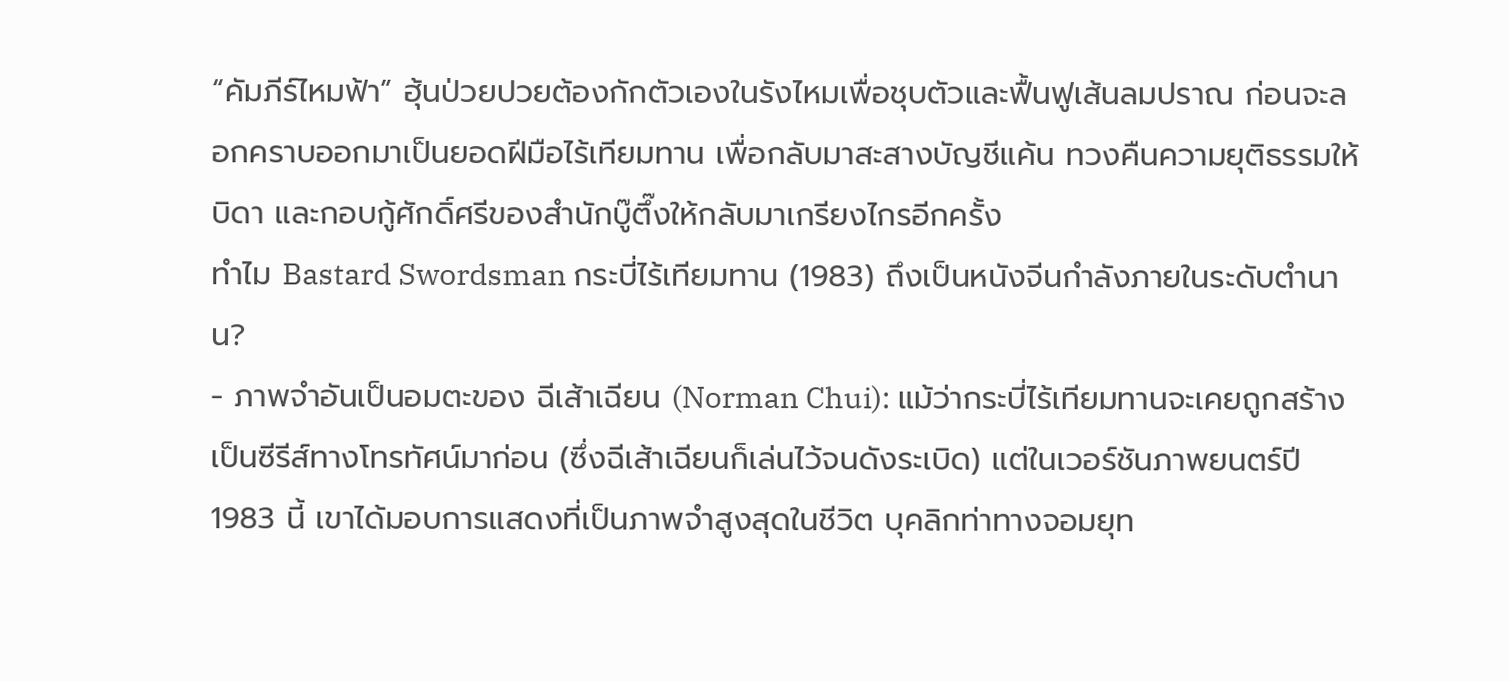“คัมภีร์ไหมฟ้า” ฮุ้นป่วยปวยต้องกักตัวเองในรังไหมเพื่อชุบตัวและฟื้นฟูเส้นลมปราณ ก่อนจะลอกคราบออกมาเป็นยอดฝีมือไร้เทียมทาน เพื่อกลับมาสะสางบัญชีแค้น ทวงคืนความยุติธรรมให้บิดา และกอบกู้ศักดิ์ศรีของสำนักบู๊ตึ๊งให้กลับมาเกรียงไกรอีกครั้ง
ทำไม Bastard Swordsman กระบี่ไร้เทียมทาน (1983) ถึงเป็นหนังจีนกำลังภายในระดับตำนาน?
- ภาพจำอันเป็นอมตะของ ฉีเส้าเฉียน (Norman Chui): แม้ว่ากระบี่ไร้เทียมทานจะเคยถูกสร้างเป็นซีรีส์ทางโทรทัศน์มาก่อน (ซึ่งฉีเส้าเฉียนก็เล่นไว้จนดังระเบิด) แต่ในเวอร์ชันภาพยนตร์ปี 1983 นี้ เขาได้มอบการแสดงที่เป็นภาพจำสูงสุดในชีวิต บุคลิกท่าทางจอมยุท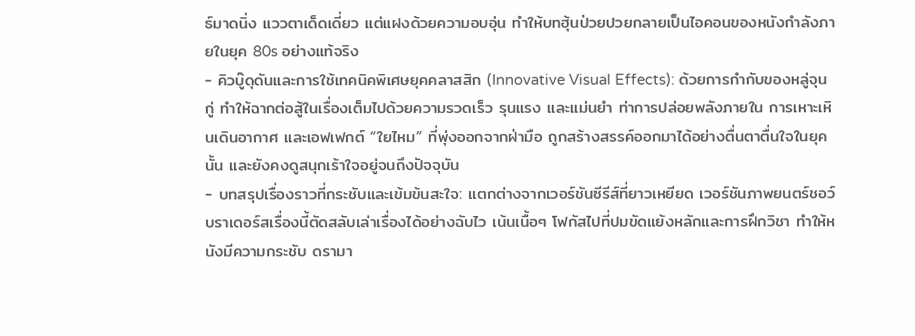ธ์มาดนิ่ง แววตาเด็ดเดี่ยว แต่แฝงด้วยความอบอุ่น ทำให้บทฮุ้นป่วยปวยกลายเป็นไอคอนของหนังกำลังภายในยุค 80s อย่างแท้จริง
- คิวบู๊ดุดันและการใช้เทคนิคพิเศษยุคคลาสสิก (Innovative Visual Effects): ด้วยการกำกับของหลู่จุนกู่ ทำให้ฉากต่อสู้ในเรื่องเต็มไปด้วยความรวดเร็ว รุนแรง และแม่นยำ ท่าการปล่อยพลังภายใน การเหาะเหินเดินอากาศ และเอฟเฟกต์ “ใยไหม” ที่พุ่งออกจากฝ่ามือ ถูกสร้างสรรค์ออกมาได้อย่างตื่นตาตื่นใจในยุคนั้น และยังคงดูสนุกเร้าใจอยู่จนถึงปัจจุบัน
- บทสรุปเรื่องราวที่กระชับและเข้มข้นสะใจ: แตกต่างจากเวอร์ชันซีรีส์ที่ยาวเหยียด เวอร์ชันภาพยนตร์ชอว์บราเดอร์สเรื่องนี้ตัดสลับเล่าเรื่องได้อย่างฉับไว เน้นเนื้อๆ โฟกัสไปที่ปมขัดแย้งหลักและการฝึกวิชา ทำให้หนังมีความกระชับ ดรามา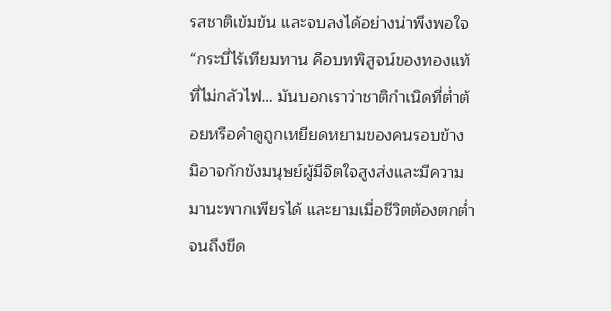รสชาติเข้มข้น และจบลงได้อย่างน่าพึงพอใจ
“กระบี่ไร้เทียมทาน คือบทพิสูจน์ของทองแท้ที่ไม่กลัวไฟ… มันบอกเราว่าชาติกำเนิดที่ต่ำต้อยหรือคำดูถูกเหยียดหยามของคนรอบข้าง มิอาจกักขังมนุษย์ผู้มีจิตใจสูงส่งและมีความมานะพากเพียรได้ และยามเมื่อชีวิตต้องตกต่ำจนถึงขีด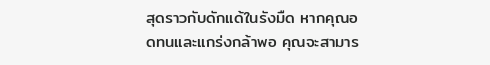สุดราวกับดักแด้ในรังมืด หากคุณอดทนและแกร่งกล้าพอ คุณจะสามาร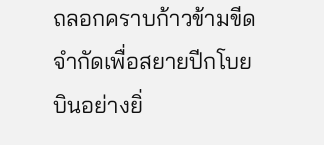ถลอกคราบก้าวข้ามขีดจำกัดเพื่อสยายปีกโบยบินอย่างยิ่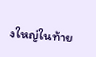งใหญ่ในท้าย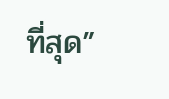ที่สุด”